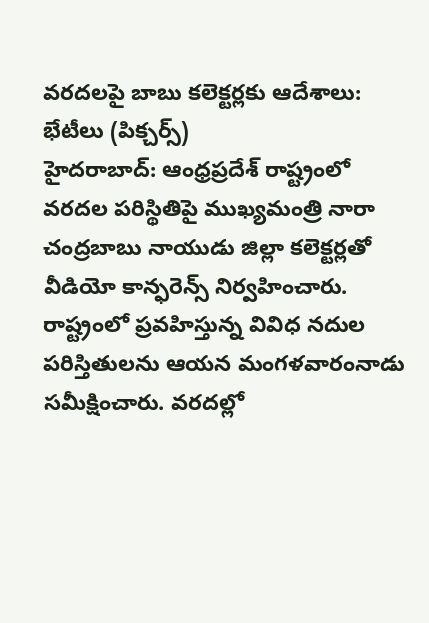వరదలపై బాబు కలెక్టర్లకు ఆదేశాలు: భేటీలు (పిక్చర్స్)
హైదరాబాద్: ఆంధ్రప్రదేశ్ రాష్ట్రంలో వరదల పరిస్థితిపై ముఖ్యమంత్రి నారా చంద్రబాబు నాయుడు జిల్లా కలెక్టర్లతో వీడియో కాన్ఫరెన్స్ నిర్వహించారు. రాష్ట్రంలో ప్రవహిస్తున్న వివిధ నదుల పరిస్తితులను ఆయన మంగళవారంనాడు సమీక్షించారు. వరదల్లో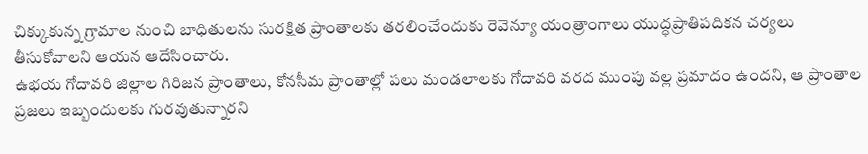చిక్కుకున్న గ్రామాల నుంచి బాధితులను సురక్షిత ప్రాంతాలకు తరలించేందుకు రెవెన్యూ యంత్రాంగాలు యుద్ధప్రాతిపదికన చర్యలు తీసుకోవాలని ఆయన ఆదేసించారు.
ఉభయ గోదావరి జిల్లాల గిరిజన ప్రాంతాలు, కోనసీమ ప్రాంతాల్లో పలు మండలాలకు గోదావరి వరద ముంపు వల్ల ప్రమాదం ఉందని, ఆ ప్రాంతాల ప్రజలు ఇబ్బందులకు గురవుతున్నారని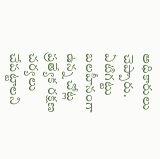అధికారులు చెప్పారు. ఏటిగట్టు బలహీనంగా ఉన్న చోట్ల ప్రత్యేక రక్షణ చర్యలు చేపట్టాలని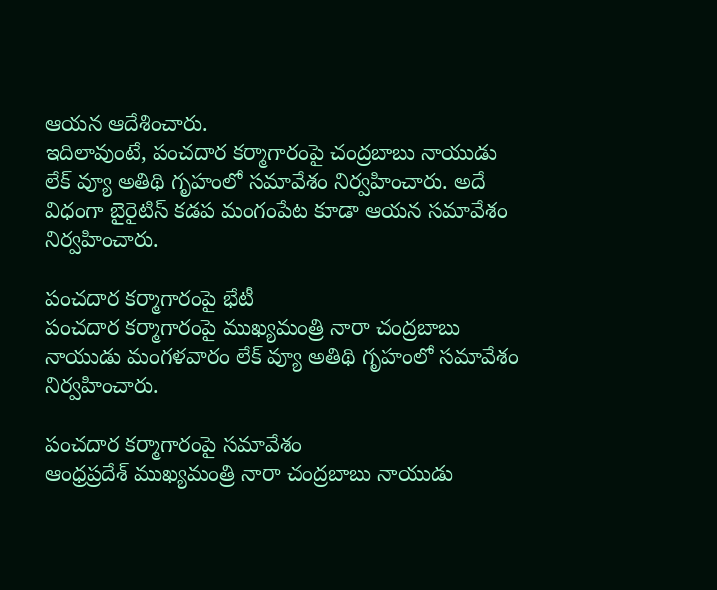ఆయన ఆదేశించారు.
ఇదిలావుంటే, పంచదార కర్మాగారంపై చంద్రబాబు నాయుడు లేక్ వ్యూ అతిథి గృహంలో సమావేశం నిర్వహించారు. అదే విధంగా బైరైటిస్ కడప మంగంపేట కూడా ఆయన సమావేశం నిర్వహించారు.

పంచదార కర్మాగారంపై భేటీ
పంచదార కర్మాగారంపై ముఖ్యమంత్రి నారా చంద్రబాబు నాయుడు మంగళవారం లేక్ వ్యూ అతిథి గృహంలో సమావేశం నిర్వహించారు.

పంచదార కర్మాగారంపై సమావేశం
ఆంధ్రప్రదేశ్ ముఖ్యమంత్రి నారా చంద్రబాబు నాయుడు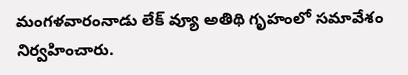మంగళవారంనాడు లేక్ వ్యూ అతిథి గృహంలో సమావేశం నిర్వహించారు.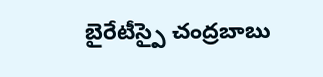బైరేటీస్పై చంద్రబాబు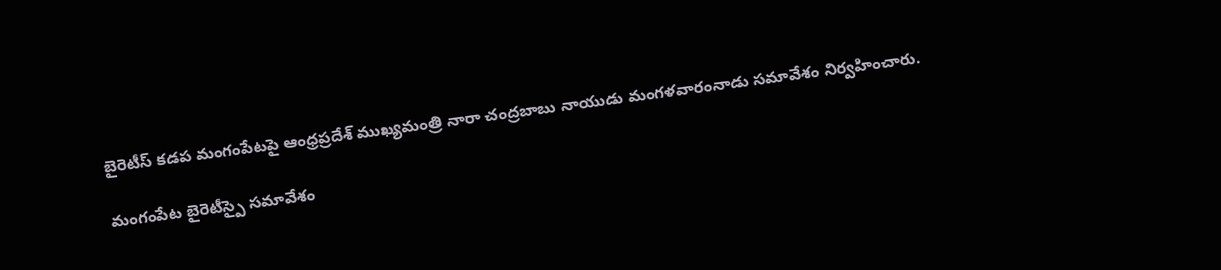బైరెటీస్ కడప మంగంపేటపై ఆంధ్రప్రదేశ్ ముఖ్యమంత్రి నారా చంద్రబాబు నాయుడు మంగళవారంనాడు సమావేశం నిర్వహించారు.

మంగంపేట బైరెటీస్పై సమావేశం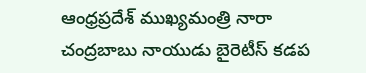ఆంధ్రప్రదేశ్ ముఖ్యమంత్రి నారా చంద్రబాబు నాయుడు బైరెటీస్ కడప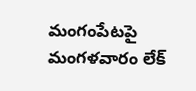మంగంపేటపై మంగళవారం లేక్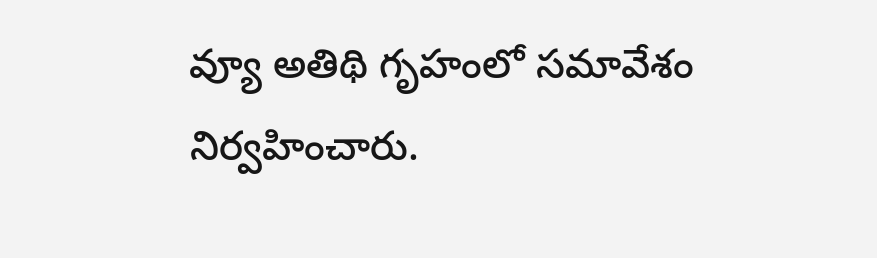వ్యూ అతిథి గృహంలో సమావేశం నిర్వహించారు.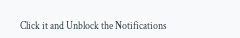Click it and Unblock the Notifications